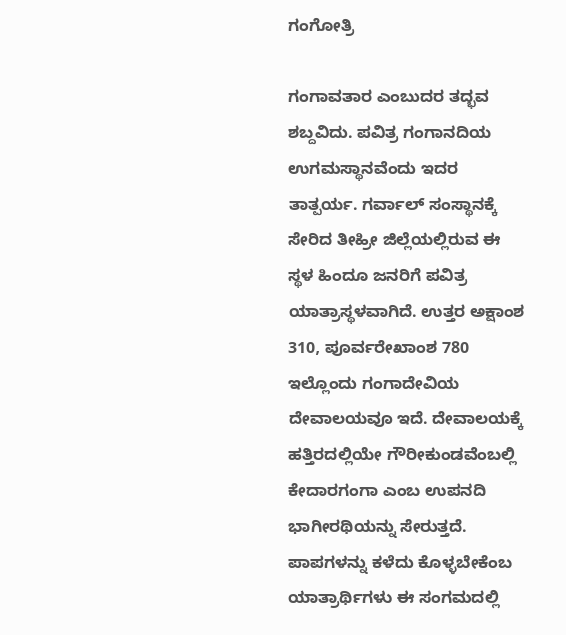ಗಂಗೋತ್ರಿ

ಗಂಗಾವತಾರ ಎಂಬುದರ ತದ್ಭವ ಶಬ್ದವಿದು. ಪವಿತ್ರ ಗಂಗಾನದಿಯ ಉಗಮಸ್ಥಾನವೆಂದು ಇದರ ತಾತ್ಪರ್ಯ. ಗರ್ವಾಲ್ ಸಂಸ್ಥಾನಕ್ಕೆ ಸೇರಿದ ತೀಹ್ರೀ ಜಿಲ್ಲೆಯಲ್ಲಿರುವ ಈ ಸ್ಥಳ ಹಿಂದೂ ಜನರಿಗೆ ಪವಿತ್ರ ಯಾತ್ರಾಸ್ಥಳವಾಗಿದೆ. ಉತ್ತರ ಅಕ್ಷಾಂಶ 310, ಪೂರ್ವರೇಖಾಂಶ 780 ಇಲ್ಲೊಂದು ಗಂಗಾದೇವಿಯ ದೇವಾಲಯವೂ ಇದೆ. ದೇವಾಲಯಕ್ಕೆ ಹತ್ತಿರದಲ್ಲಿಯೇ ಗೌರೀಕುಂಡವೆಂಬಲ್ಲಿ ಕೇದಾರಗಂಗಾ ಎಂಬ ಉಪನದಿ ಭಾಗೀರಥಿಯನ್ನು ಸೇರುತ್ತದೆ. ಪಾಪಗಳನ್ನು ಕಳೆದು ಕೊಳ್ಳಬೇಕೆಂಬ ಯಾತ್ರಾರ್ಥಿಗಳು ಈ ಸಂಗಮದಲ್ಲಿ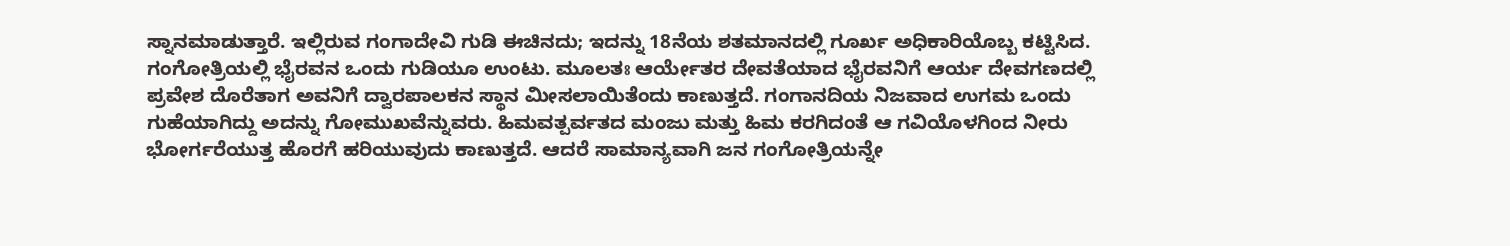ಸ್ನಾನಮಾಡುತ್ತಾರೆ. ಇಲ್ಲಿರುವ ಗಂಗಾದೇವಿ ಗುಡಿ ಈಚಿನದು; ಇದನ್ನು 18ನೆಯ ಶತಮಾನದಲ್ಲಿ ಗೂರ್ಖ ಅಧಿಕಾರಿಯೊಬ್ಬ ಕಟ್ಟಿಸಿದ. ಗಂಗೋತ್ರಿಯಲ್ಲಿ ಭೈರವನ ಒಂದು ಗುಡಿಯೂ ಉಂಟು. ಮೂಲತಃ ಆರ್ಯೇತರ ದೇವತೆಯಾದ ಭೈರವನಿಗೆ ಆರ್ಯ ದೇವಗಣದಲ್ಲಿ ಪ್ರವೇಶ ದೊರೆತಾಗ ಅವನಿಗೆ ದ್ವಾರಪಾಲಕನ ಸ್ಥಾನ ಮೀಸಲಾಯಿತೆಂದು ಕಾಣುತ್ತದೆ. ಗಂಗಾನದಿಯ ನಿಜವಾದ ಉಗಮ ಒಂದು ಗುಹೆಯಾಗಿದ್ದು ಅದನ್ನು ಗೋಮುಖವೆನ್ನುವರು. ಹಿಮವತ್ಪರ್ವತದ ಮಂಜು ಮತ್ತು ಹಿಮ ಕರಗಿದಂತೆ ಆ ಗವಿಯೊಳಗಿಂದ ನೀರು ಭೋರ್ಗರೆಯುತ್ತ ಹೊರಗೆ ಹರಿಯುವುದು ಕಾಣುತ್ತದೆ. ಆದರೆ ಸಾಮಾನ್ಯವಾಗಿ ಜನ ಗಂಗೋತ್ರಿಯನ್ನೇ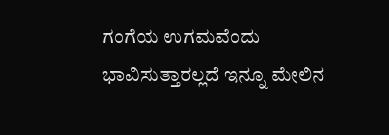ಗಂಗೆಯ ಉಗಮವೆಂದು ಭಾವಿಸುತ್ತಾರಲ್ಲದೆ ಇನ್ನೂ ಮೇಲಿನ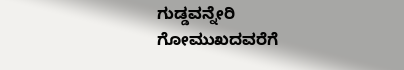ಗುಡ್ಡವನ್ನೇರಿ ಗೋಮುಖದವರೆಗೆ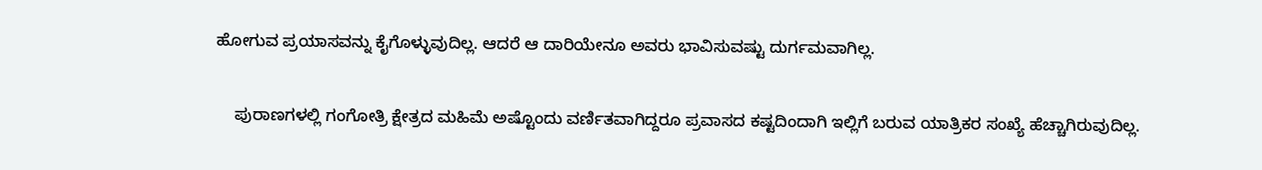ಹೋಗುವ ಪ್ರಯಾಸವನ್ನು ಕೈಗೊಳ್ಳುವುದಿಲ್ಲ. ಆದರೆ ಆ ದಾರಿಯೇನೂ ಅವರು ಭಾವಿಸುವಷ್ಟು ದುರ್ಗಮವಾಗಿಲ್ಲ.

    ಪುರಾಣಗಳಲ್ಲಿ ಗಂಗೋತ್ರಿ ಕ್ಷೇತ್ರದ ಮಹಿಮೆ ಅಷ್ಟೊಂದು ವರ್ಣಿತವಾಗಿದ್ದರೂ ಪ್ರವಾಸದ ಕಷ್ಟದಿಂದಾಗಿ ಇಲ್ಲಿಗೆ ಬರುವ ಯಾತ್ರಿಕರ ಸಂಖ್ಯೆ ಹೆಚ್ಚಾಗಿರುವುದಿಲ್ಲ.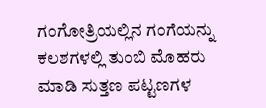ಗಂಗೋತ್ರಿಯಲ್ಲಿನ ಗಂಗೆಯನ್ನು ಕಲಶಗಳಲ್ಲಿ ತುಂಬಿ ಮೊಹರು ಮಾಡಿ ಸುತ್ತಣ ಪಟ್ಟಣಗಳ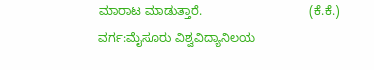ಮಾರಾಟ ಮಾಡುತ್ತಾರೆ.                               (ಕೆ.ಕೆ.)
ವರ್ಗ:ಮೈಸೂರು ವಿಶ್ವವಿದ್ಯಾನಿಲಯ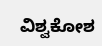ವಿಶ್ವಕೋಶ